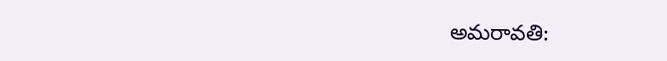అమరావతి: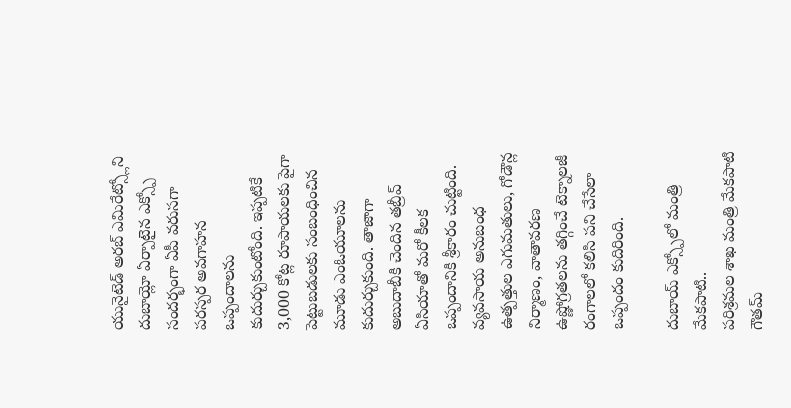యునైటెడ్ అరబ్ ఎమిరేట్స్లోని దుబాయ్లో ఏర్పాటైన ఎక్స్పో సందర్భంగా ఏపీ వరుసగా పరస్పర అవగాహన ఒప్పందాలను కుదుర్చుకుంటోంది. ఇప్పటికే 3,000 కోట్ల రూపాయలకు పైగా పెట్టుబడులకు సంబంధించిన మూడు ఎంఓయూలను కుదుర్చుకుంది. తాజాగా అబుదాబీకి చెందిన తబ్రీవ్ ఏసియాతో మరో కీలక ఒప్పందానికి శ్రీకారం చుట్టింది. వ్యవసాయ అనుబంధ ఉత్పత్తుల ఎగుమతులు, గోడౌన్ల నిర్మాణం, వాతావరణ ఉష్ణోగ్రతలను తగ్గించే టెక్నాలజీ రంగాలలో కలిసి పని చేసేలా ఒప్పందం కుదిరింది.

దుబాయ్ ఎక్స్పోలో మంత్రి మేకపాటి..
పరిశ్రమల శాఖ మంత్రి మేకపాటి గౌతమ్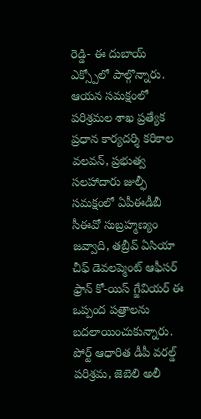రెడ్డి- ఈ దుబాయ్ ఎక్స్పోలో పాల్గొన్నారు. ఆయన సమక్షంలో పరిశ్రమల శాఖ ప్రత్యేక ప్రధాన కార్యదర్శి కరికాల వలవన్, ప్రభుత్వ సలహాదారు జుల్ఫీ సమక్షంలో ఏపీఈడీబీ సీఈవో సుబ్రహ్మణ్యం జవ్వాది, తబ్రీవ్ ఏసియా చీఫ్ డెవలప్మెంట్ ఆఫీసర్ ఫ్రాన్ కో-యిస్ గ్జేవియర్ ఈ ఒప్పంద పత్రాలను బదలాయించుకున్నారు. పోర్ట్ ఆధారిత డీపీ వరల్డ్ పరిశ్రమ, జెబెలి అలీ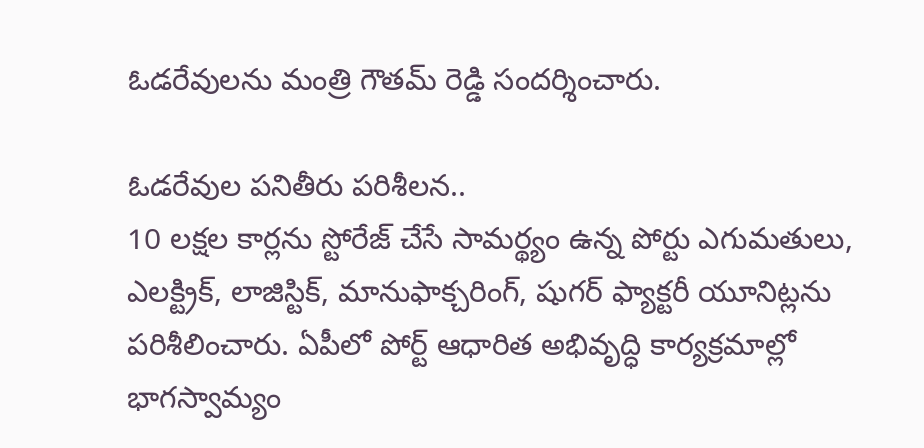ఓడరేవులను మంత్రి గౌతమ్ రెడ్డి సందర్శించారు.

ఓడరేవుల పనితీరు పరిశీలన..
10 లక్షల కార్లను స్టోరేజ్ చేసే సామర్థ్యం ఉన్న పోర్టు ఎగుమతులు, ఎలక్ట్రిక్, లాజిస్టిక్, మానుఫాక్చరింగ్, షుగర్ ఫ్యాక్టరీ యూనిట్లను పరిశీలించారు. ఏపీలో పోర్ట్ ఆధారిత అభివృద్ధి కార్యక్రమాల్లో భాగస్వామ్యం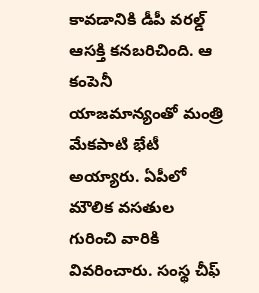కావడానికి డీపీ వరల్డ్ ఆసక్తి కనబరిచింది. ఆ కంపెనీ యాజమాన్యంతో మంత్రి మేకపాటి భేటీ అయ్యారు. ఏపీలో మౌలిక వసతుల గురించి వారికి వివరించారు. సంస్థ చీఫ్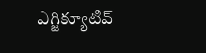ఎగ్జిక్యూటివ్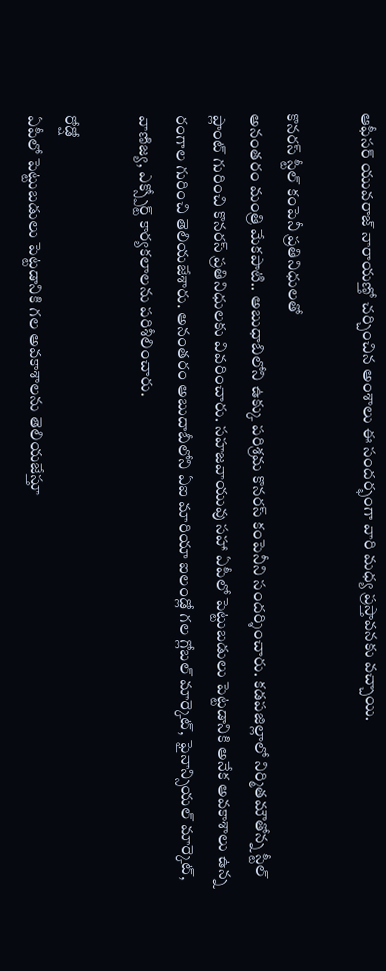ఆఫీసర్ యువరాజ్ నారాయణ్తో చర్చించిన అంశాలు ఈ సందర్భంగా వారి మధ్య ప్రస్తావనకు వచ్చాయి.

కొనరస్ స్టీల్ కంపెనీ ప్రతినిధులతో
అనంతరం మంత్రి మేకపాటి.. అబుధాబిలోని ఉక్కు పరిశ్రమ కొనరస్ కంపెనీని సందర్శించారు. కడపజిల్లాలో నిర్మితమౌతోన్న స్టీల్ ప్లాంట్ గురించి కొనరస్ ప్రతినిధులకు వివరించారు. సహజవాయువు సహా ఏపీలో పెట్టుబడులు పెట్టడానికి అనేక అవకాశాలు ఉన్న రంగాల గురించి తెలియజేశారు. అనంతరం అబుదాబీలోని ఏఐ మారియా ఐలండ్లో గల గ్లోబల్ మార్కెట్, ఫైనాన్సియల్ మార్కెట్, వాణిజ్య, ఎక్స్పోర్ట్ కార్యకలాలను పరిశీలించారు.

రోడ్షో
ఏపీలో పెట్టుబడులు పెట్టడానికి గల అవకాశాలను తెలియజేస్తూ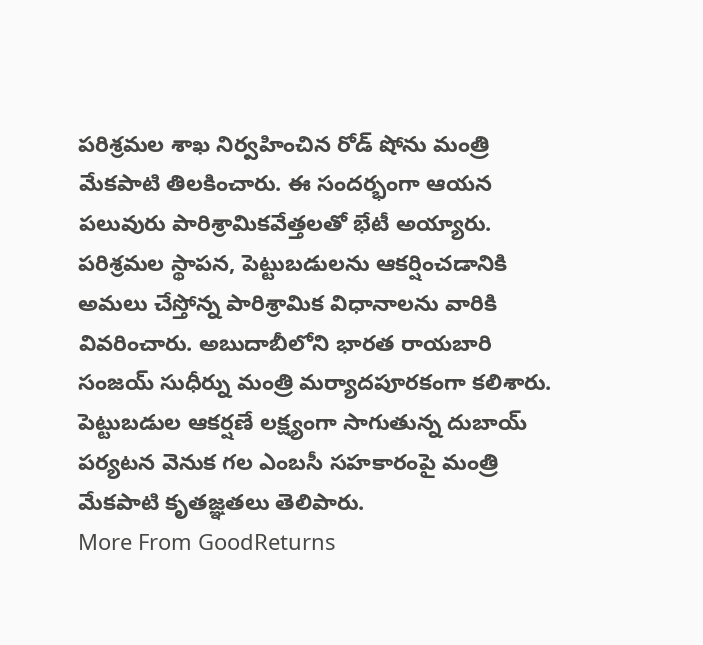పరిశ్రమల శాఖ నిర్వహించిన రోడ్ షోను మంత్రి మేకపాటి తిలకించారు. ఈ సందర్భంగా ఆయన పలువురు పారిశ్రామికవేత్తలతో భేటీ అయ్యారు. పరిశ్రమల స్థాపన, పెట్టుబడులను ఆకర్షించడానికి అమలు చేస్తోన్న పారిశ్రామిక విధానాలను వారికి వివరించారు. అబుదాబీలోని భారత రాయబారి సంజయ్ సుధీర్ను మంత్రి మర్యాదపూరకంగా కలిశారు. పెట్టుబడుల ఆకర్షణే లక్ష్యంగా సాగుతున్న దుబాయ్ పర్యటన వెనుక గల ఎంబసీ సహకారంపై మంత్రి మేకపాటి కృతజ్ఞతలు తెలిపారు.
More From GoodReturns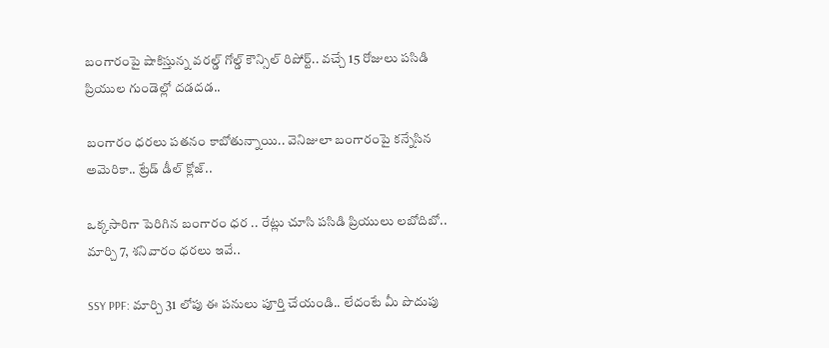బంగారంపై షాకిస్తున్న వరల్డ్ గోల్డ్ కౌన్సిల్ రిపోర్ట్.. వచ్చే 15 రోజులు పసిడి ప్రియుల గుండెల్లో దడదడ..

బంగారం ధరలు పతనం కాబోతున్నాయి.. వెనిజులా బంగారంపై కన్నేసిన అమెరికా.. ట్రేడ్ డీల్ క్లోజ్..

ఒక్కసారిగా పెరిగిన బంగారం ధర .. రేట్లు చూసి పసిడి ప్రియులు లబోదిబో.. మార్చి 7, శనివారం ధరలు ఇవే..

SSY PPF: మార్చి 31 లోపు ఈ పనులు పూర్తి చేయండి.. లేదంటే మీ పొదుపు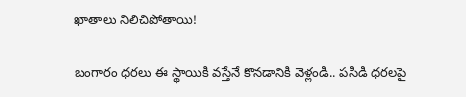ఖాతాలు నిలిచిపోతాయి!

బంగారం ధరలు ఈ స్థాయికి వస్తేనే కొనడానికి వెళ్లండి.. పసిడి ధరలపై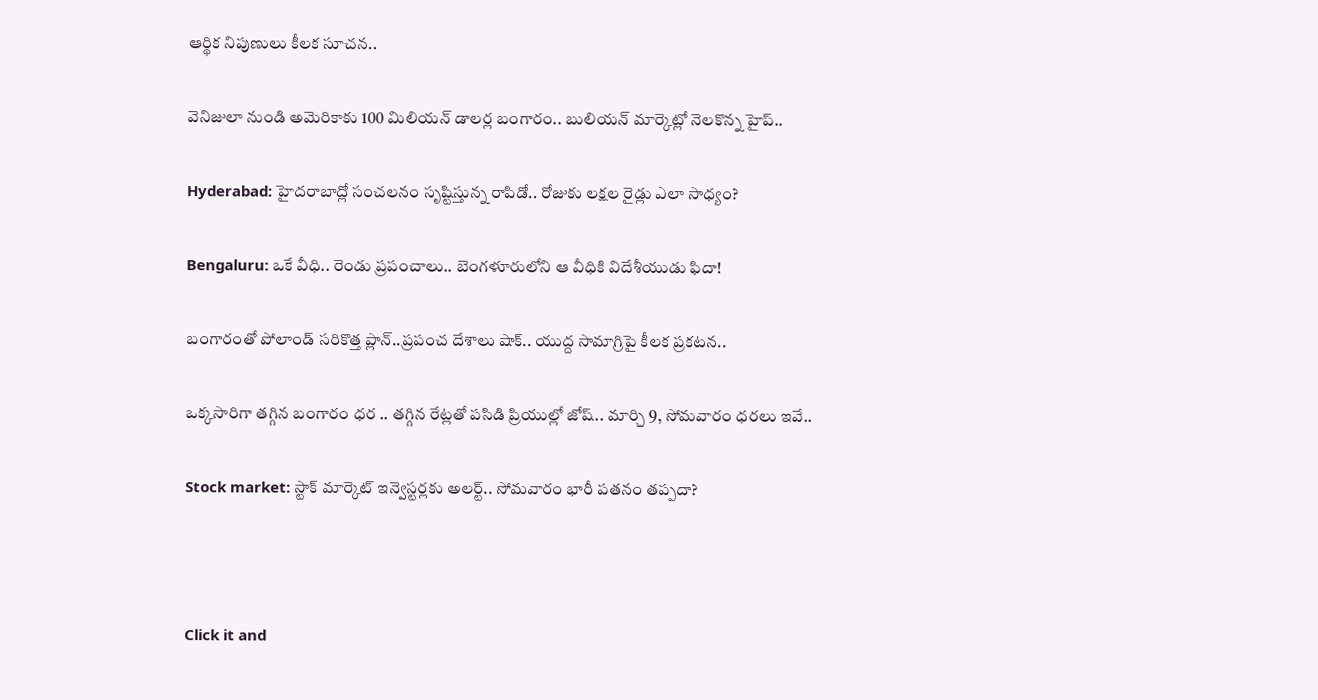ఆర్థిక నిపుణులు కీలక సూచన..

వెనిజులా నుండి అమెరికాకు 100 మిలియన్ డాలర్ల బంగారం.. బులియన్ మార్కెట్లో నెలకొన్న హైప్..

Hyderabad: హైదరాబాద్లో సంచలనం సృష్టిస్తున్న రాపిడో.. రోజుకు లక్షల రైడ్లు ఎలా సాధ్యం?

Bengaluru: ఒకే వీధి.. రెండు ప్రపంచాలు.. బెంగళూరులోని ఆ వీధికి విదేశీయుడు ఫిదా!

బంగారంతో పోలాండ్ సరికొత్త ప్లాన్..ప్రపంచ దేశాలు షాక్.. యుద్ద సామాగ్రిపై కీలక ప్రకటన..

ఒక్కసారిగా తగ్గిన బంగారం ధర .. తగ్గిన రేట్లతో పసిడి ప్రియుల్లో జోష్.. మార్చి 9, సోమవారం ధరలు ఇవే..

Stock market: స్టాక్ మార్కెట్ ఇన్వెస్టర్లకు అలర్ట్.. సోమవారం భారీ పతనం తప్పదా?



Click it and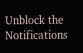Unblock the Notifications